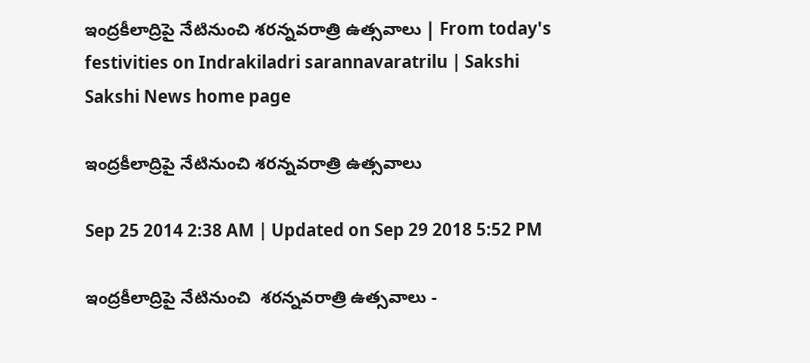ఇంద్రకీలాద్రిపై నేటినుంచి శరన్నవరాత్రి ఉత్సవాలు | From today's festivities on Indrakiladri sarannavaratrilu | Sakshi
Sakshi News home page

ఇంద్రకీలాద్రిపై నేటినుంచి శరన్నవరాత్రి ఉత్సవాలు

Sep 25 2014 2:38 AM | Updated on Sep 29 2018 5:52 PM

ఇంద్రకీలాద్రిపై నేటినుంచి  శరన్నవరాత్రి ఉత్సవాలు -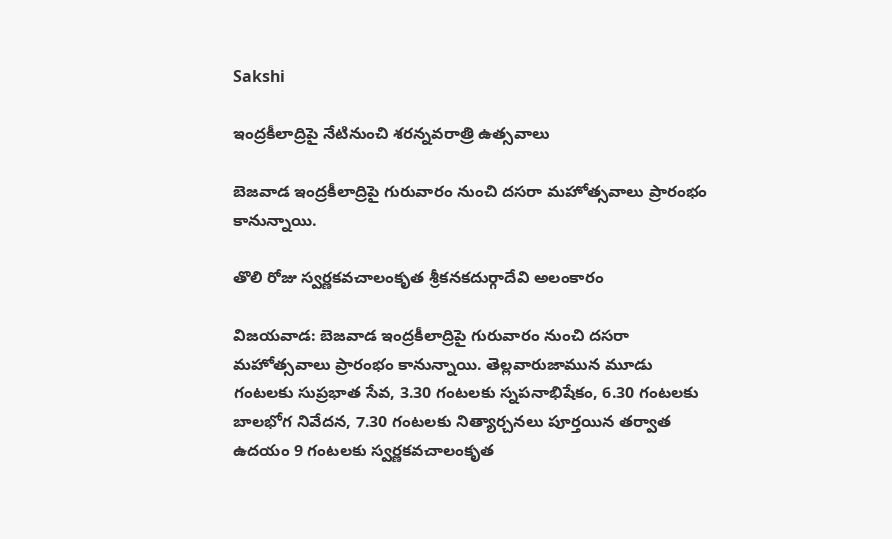Sakshi

ఇంద్రకీలాద్రిపై నేటినుంచి శరన్నవరాత్రి ఉత్సవాలు

బెజవాడ ఇంద్రకీలాద్రిపై గురువారం నుంచి దసరా మహోత్సవాలు ప్రారంభం కానున్నాయి.

తొలి రోజు స్వర్ణకవచాలంకృత శ్రీకనకదుర్గాదేవి అలంకారం

విజయవాడ: బెజవాడ ఇంద్రకీలాద్రిపై గురువారం నుంచి దసరా మహోత్సవాలు ప్రారంభం కానున్నాయి. తెల్లవారుజామున మూడు గంటలకు సుప్రభాత సేవ, 3.30 గంటలకు స్నపనాభిషేకం, 6.30 గంటలకు బాలభోగ నివేదన, 7.30 గంటలకు నిత్యార్చనలు పూర్తయిన తర్వాత ఉదయం 9 గంటలకు స్వర్ణకవచాలంకృత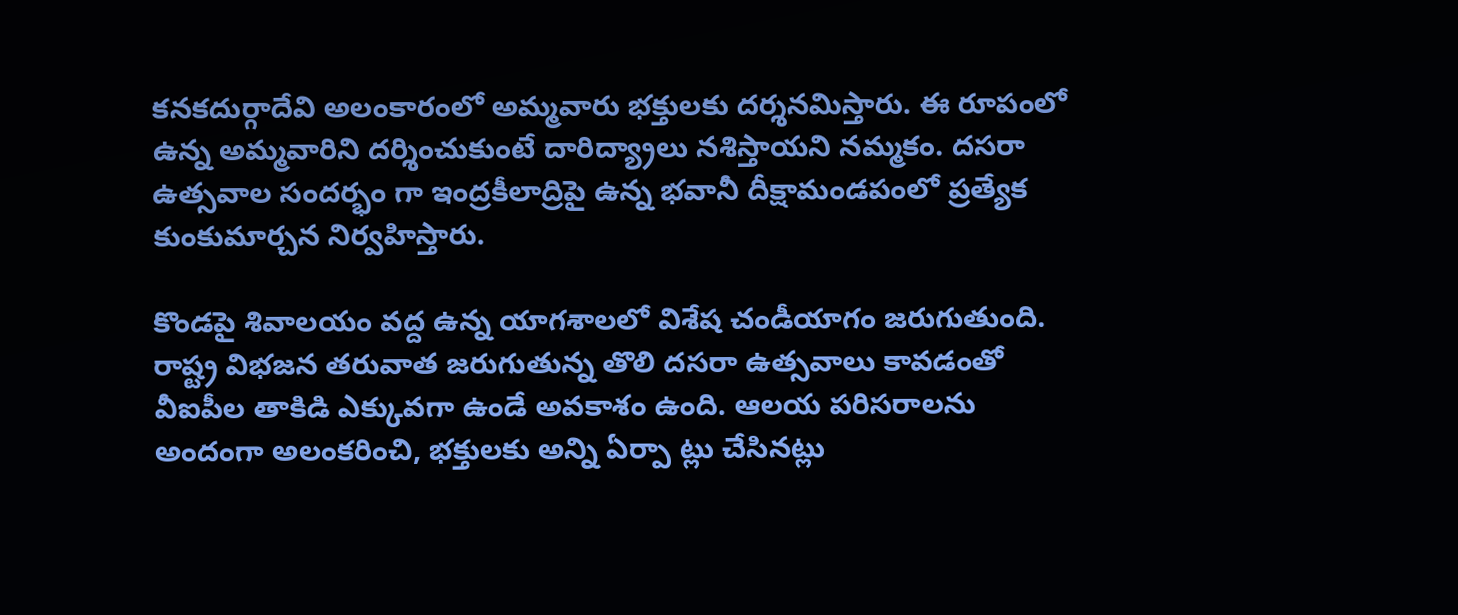కనకదుర్గాదేవి అలంకారంలో అమ్మవారు భక్తులకు దర్శనమిస్తారు. ఈ రూపంలో ఉన్న అమ్మవారిని దర్శించుకుంటే దారిద్య్రాలు నశిస్తాయని నమ్మకం. దసరా ఉత్సవాల సందర్భం గా ఇంద్రకీలాద్రిపై ఉన్న భవానీ దీక్షామండపంలో ప్రత్యేక కుంకుమార్చన నిర్వహిస్తారు.

కొండపై శివాలయం వద్ద ఉన్న యాగశాలలో విశేష చండీయాగం జరుగుతుంది. రాష్ట్ర విభజన తరువాత జరుగుతున్న తొలి దసరా ఉత్సవాలు కావడంతో వీఐపీల తాకిడి ఎక్కువగా ఉండే అవకాశం ఉంది. ఆలయ పరిసరాలను అందంగా అలంకరించి, భక్తులకు అన్ని ఏర్పా ట్లు చేసినట్లు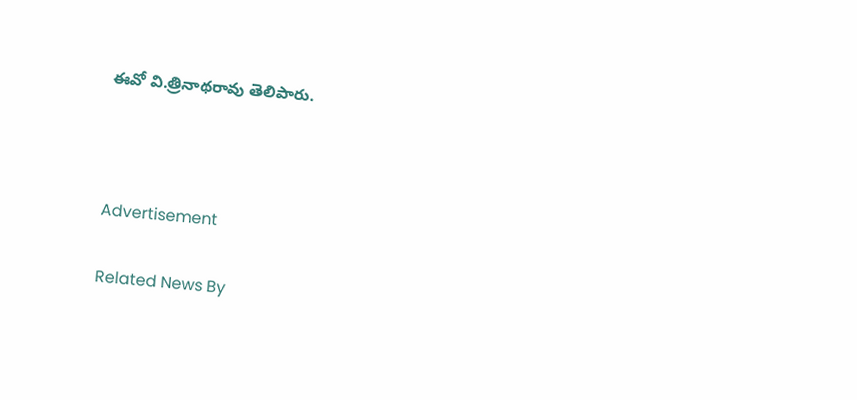ఈవో వి.త్రినాథరావు తెలిపారు.



Advertisement

Related News By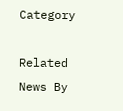Category

Related News By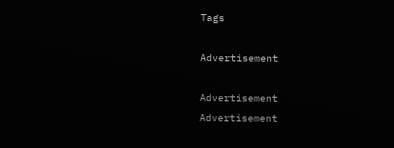Tags

Advertisement

Advertisement
Advertisement